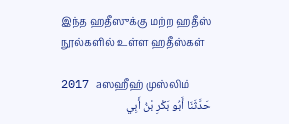இந்த ஹதீஸுக்கு மற்ற ஹதீஸ் நூல்களில் உள்ள ஹதீஸ்கள்

2017 aஸஹீஹ் முஸ்லிம்
حَدَّثَنَا أَبُو بَكْرِ بْنُ أَبِي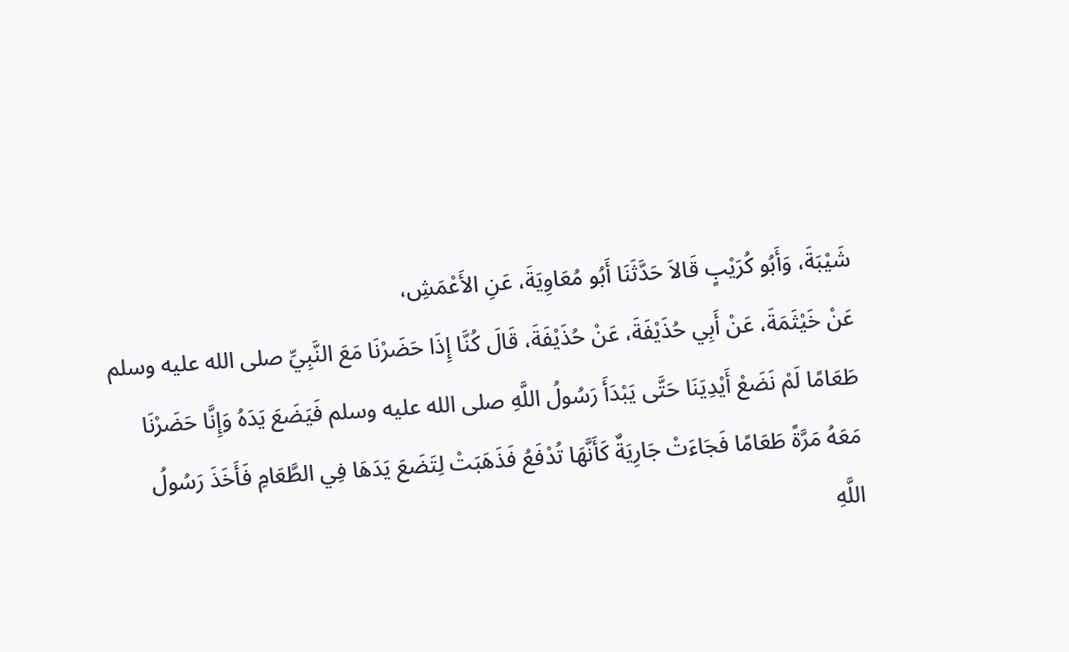شَيْبَةَ، وَأَبُو كُرَيْبٍ قَالاَ حَدَّثَنَا أَبُو مُعَاوِيَةَ، عَنِ الأَعْمَشِ،
عَنْ خَيْثَمَةَ، عَنْ أَبِي حُذَيْفَةَ، عَنْ حُذَيْفَةَ، قَالَ كُنَّا إِذَا حَضَرْنَا مَعَ النَّبِيِّ صلى الله عليه وسلم
طَعَامًا لَمْ نَضَعْ أَيْدِيَنَا حَتَّى يَبْدَأَ رَسُولُ اللَّهِ صلى الله عليه وسلم فَيَضَعَ يَدَهُ وَإِنَّا حَضَرْنَا
مَعَهُ مَرَّةً طَعَامًا فَجَاءَتْ جَارِيَةٌ كَأَنَّهَا تُدْفَعُ فَذَهَبَتْ لِتَضَعَ يَدَهَا فِي الطَّعَامِ فَأَخَذَ رَسُولُ
اللَّهِ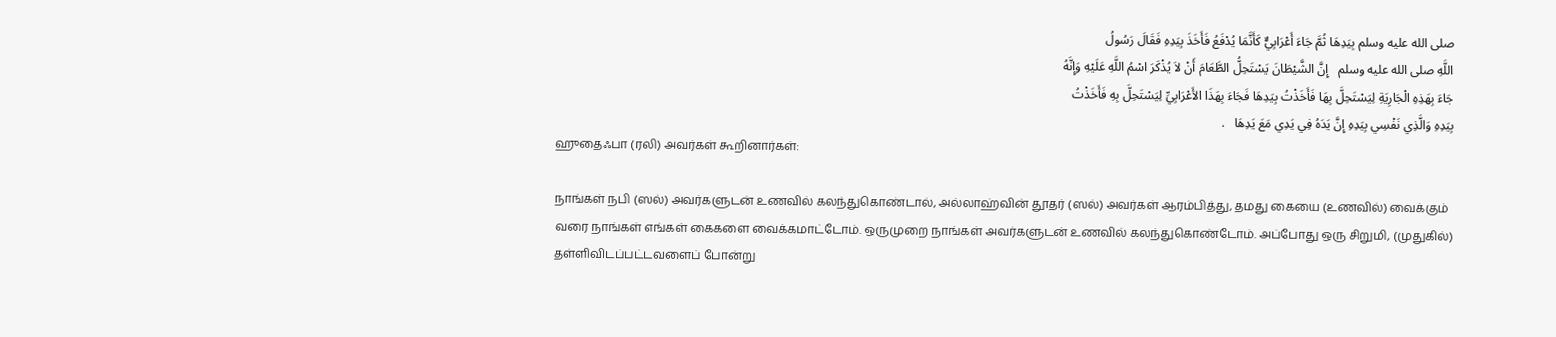صلى الله عليه وسلم بِيَدِهَا ثُمَّ جَاءَ أَعْرَابِيٌّ كَأَنَّمَا يُدْفَعُ فَأَخَذَ بِيَدِهِ فَقَالَ رَسُولُ
اللَّهِ صلى الله عليه وسلم   إِنَّ الشَّيْطَانَ يَسْتَحِلُّ الطَّعَامَ أَنْ لاَ يُذْكَرَ اسْمُ اللَّهِ عَلَيْهِ وَإِنَّهُ
جَاءَ بِهَذِهِ الْجَارِيَةِ لِيَسْتَحِلَّ بِهَا فَأَخَذْتُ بِيَدِهَا فَجَاءَ بِهَذَا الأَعْرَابِيِّ لِيَسْتَحِلَّ بِهِ فَأَخَذْتُ
بِيَدِهِ وَالَّذِي نَفْسِي بِيَدِهِ إِنَّ يَدَهُ فِي يَدِي مَعَ يَدِهَا   .
ஹுதைஃபா (ரலி) அவர்கள் கூறினார்கள்:

நாங்கள் நபி (ஸல்) அவர்களுடன் உணவில் கலந்துகொண்டால், அல்லாஹ்வின் தூதர் (ஸல்) அவர்கள் ஆரம்பித்து, தமது கையை (உணவில்) வைக்கும் வரை நாங்கள் எங்கள் கைகளை வைக்கமாட்டோம். ஒருமுறை நாங்கள் அவர்களுடன் உணவில் கலந்துகொண்டோம். அப்போது ஒரு சிறுமி, (முதுகில்) தள்ளிவிடப்பட்டவளைப் போன்று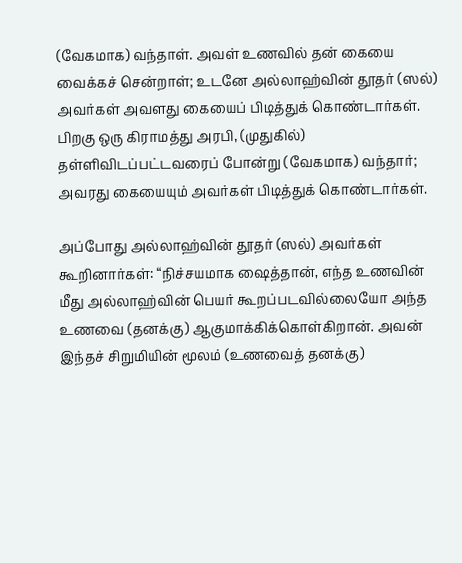(வேகமாக) வந்தாள். அவள் உணவில் தன் கையை வைக்கச் சென்றாள்; உடனே அல்லாஹ்வின் தூதர் (ஸல்) அவர்கள் அவளது கையைப் பிடித்துக் கொண்டார்கள். பிறகு ஒரு கிராமத்து அரபி, (முதுகில்) தள்ளிவிடப்பட்டவரைப் போன்று (வேகமாக) வந்தார்; அவரது கையையும் அவர்கள் பிடித்துக் கொண்டார்கள்.

அப்போது அல்லாஹ்வின் தூதர் (ஸல்) அவர்கள் கூறினார்கள்: “நிச்சயமாக ஷைத்தான், எந்த உணவின் மீது அல்லாஹ்வின் பெயர் கூறப்படவில்லையோ அந்த உணவை (தனக்கு) ஆகுமாக்கிக்கொள்கிறான். அவன் இந்தச் சிறுமியின் மூலம் (உணவைத் தனக்கு)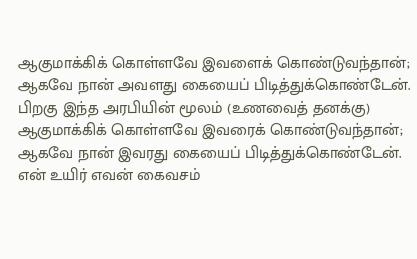ஆகுமாக்கிக் கொள்ளவே இவளைக் கொண்டுவந்தான்; ஆகவே நான் அவளது கையைப் பிடித்துக்கொண்டேன். பிறகு இந்த அரபியின் மூலம் (உணவைத் தனக்கு) ஆகுமாக்கிக் கொள்ளவே இவரைக் கொண்டுவந்தான்; ஆகவே நான் இவரது கையைப் பிடித்துக்கொண்டேன். என் உயிர் எவன் கைவசம்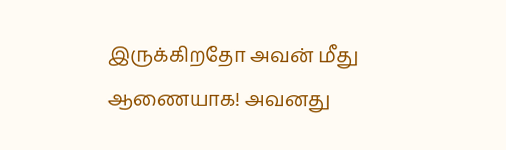இருக்கிறதோ அவன் மீது ஆணையாக! அவனது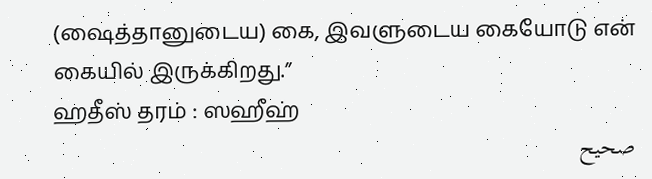(ஷைத்தானுடைய) கை, இவளுடைய கையோடு என் கையில் இருக்கிறது.”
ஹதீஸ் தரம் : ஸஹீஹ்
صحيح